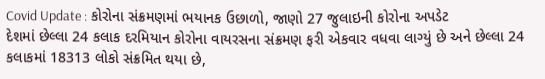Covid Update : કોરોના સંક્રમણમાં ભયાનક ઉછાળો, જાણો 27 જુલાઇની કોરોના અપડેટ
દેશમાં છેલ્લા 24 કલાક દરમિયાન કોરોના વાયરસના સંક્રમણ ફરી એકવાર વધવા લાગ્યું છે અને છેલ્લા 24 કલાકમાં 18313 લોકો સંક્રમિત થયા છે,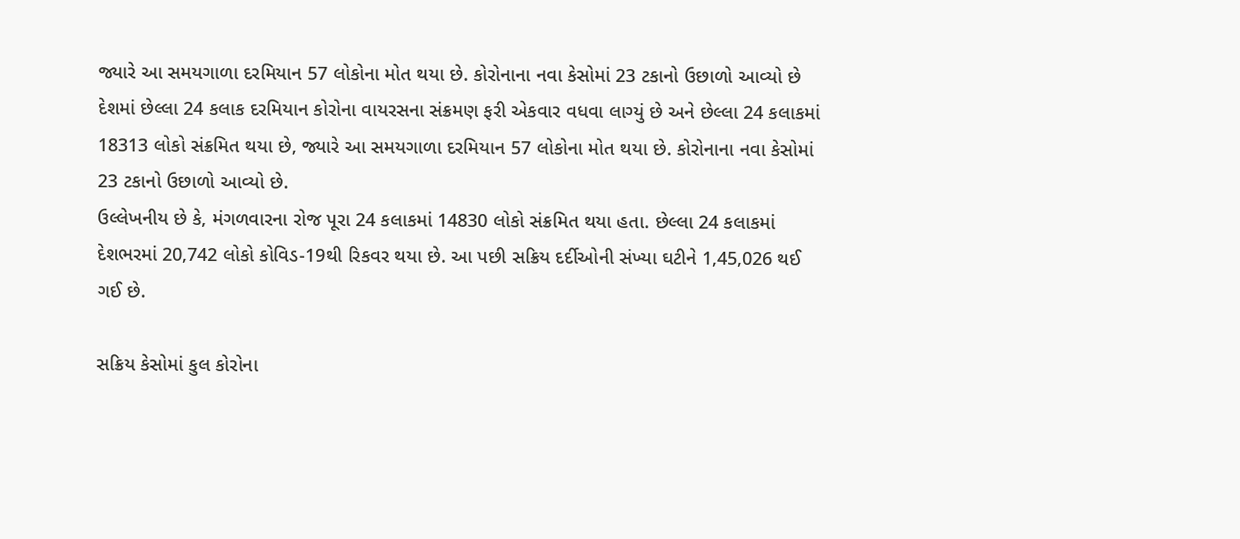જ્યારે આ સમયગાળા દરમિયાન 57 લોકોના મોત થયા છે. કોરોનાના નવા કેસોમાં 23 ટકાનો ઉછાળો આવ્યો છે
દેશમાં છેલ્લા 24 કલાક દરમિયાન કોરોના વાયરસના સંક્રમણ ફરી એકવાર વધવા લાગ્યું છે અને છેલ્લા 24 કલાકમાં 18313 લોકો સંક્રમિત થયા છે, જ્યારે આ સમયગાળા દરમિયાન 57 લોકોના મોત થયા છે. કોરોનાના નવા કેસોમાં 23 ટકાનો ઉછાળો આવ્યો છે.
ઉલ્લેખનીય છે કે, મંગળવારના રોજ પૂરા 24 કલાકમાં 14830 લોકો સંક્રમિત થયા હતા. છેલ્લા 24 કલાકમાં દેશભરમાં 20,742 લોકો કોવિડ-19થી રિકવર થયા છે. આ પછી સક્રિય દર્દીઓની સંખ્યા ઘટીને 1,45,026 થઈ ગઈ છે.

સક્રિય કેસોમાં કુલ કોરોના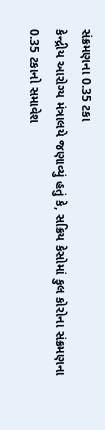સંક્રમણના 0.35 ટકા
કેન્દ્રીય આરોગ્ય મંત્રાલયે જણાવ્યું હતું કે, સક્રિય કેસોમાં કુલ કોરોના સંક્રમણના 0.35 ટકાનો સમાવેશ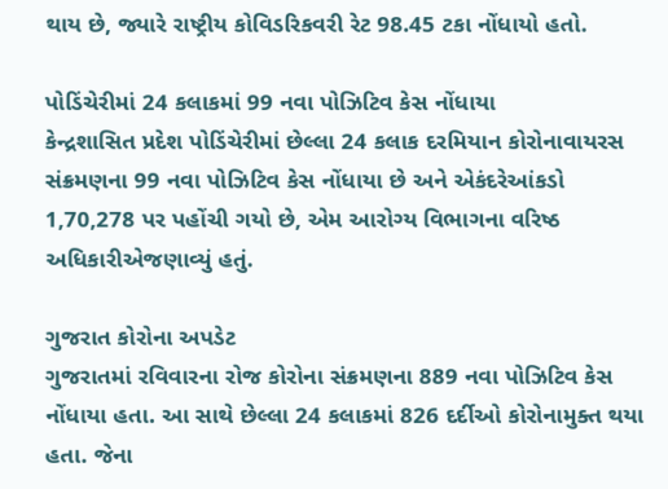થાય છે, જ્યારે રાષ્ટ્રીય કોવિડરિકવરી રેટ 98.45 ટકા નોંધાયો હતો.

પોડિંચેરીમાં 24 કલાકમાં 99 નવા પોઝિટિવ કેસ નોંધાયા
કેન્દ્રશાસિત પ્રદેશ પોડિંચેરીમાં છેલ્લા 24 કલાક દરમિયાન કોરોનાવાયરસ સંક્રમણના 99 નવા પોઝિટિવ કેસ નોંધાયા છે અને એકંદરેઆંકડો 1,70,278 પર પહોંચી ગયો છે, એમ આરોગ્ય વિભાગના વરિષ્ઠ અધિકારીએજણાવ્યું હતું.

ગુજરાત કોરોના અપડેટ
ગુજરાતમાં રવિવારના રોજ કોરોના સંક્રમણના 889 નવા પોઝિટિવ કેસ નોંધાયા હતા. આ સાથે છેલ્લા 24 કલાકમાં 826 દર્દીઓ કોરોનામુક્ત થયા હતા. જેના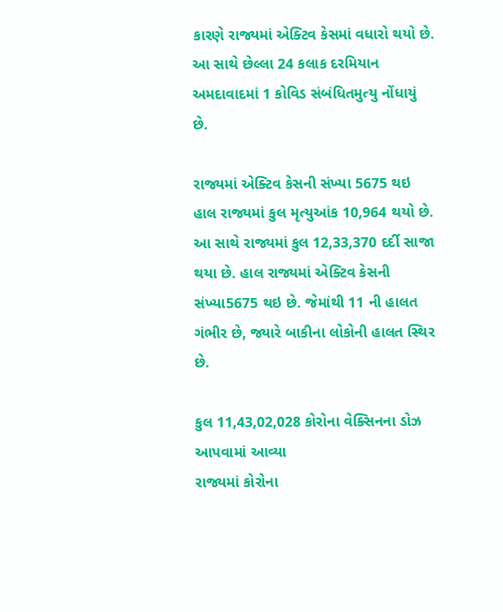કારણે રાજ્યમાં એક્ટિવ કેસમાં વધારો થયો છે. આ સાથે છેલ્લા 24 કલાક દરમિયાન અમદાવાદમાં 1 કોવિડ સંબંધિતમુત્યુ નોંધાયું છે.

રાજ્યમાં એક્ટિવ કેસની સંખ્યા 5675 થઇ
હાલ રાજ્યમાં કુલ મૃત્યુઆંક 10,964 થયો છે. આ સાથે રાજ્યમાં કુલ 12,33,370 દર્દી સાજા થયા છે. હાલ રાજ્યમાં એક્ટિવ કેસની સંખ્યા5675 થઇ છે. જેમાંથી 11 ની હાલત ગંભીર છે, જ્યારે બાકીના લોકોની હાલત સ્થિર છે.

કુલ 11,43,02,028 કોરોના વેક્સિનના ડોઝ આપવામાં આવ્યા
રાજ્યમાં કોરોના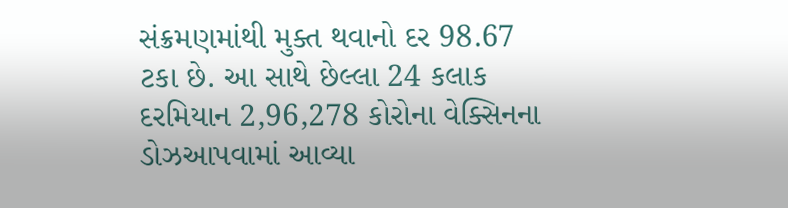સંક્રમણમાંથી મુક્ત થવાનો દર 98.67 ટકા છે. આ સાથે છેલ્લા 24 કલાક દરમિયાન 2,96,278 કોરોના વેક્સિનના ડોઝઆપવામાં આવ્યા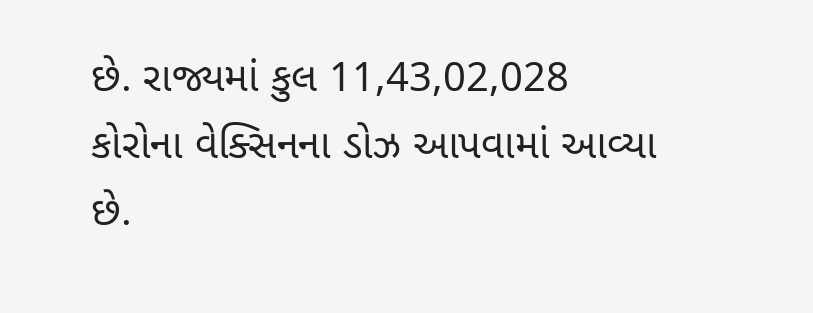છે. રાજ્યમાં કુલ 11,43,02,028 કોરોના વેક્સિનના ડોઝ આપવામાં આવ્યા છે.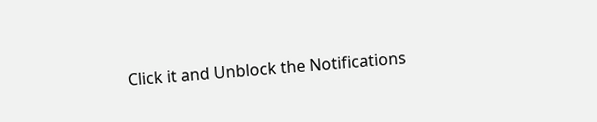Click it and Unblock the Notifications